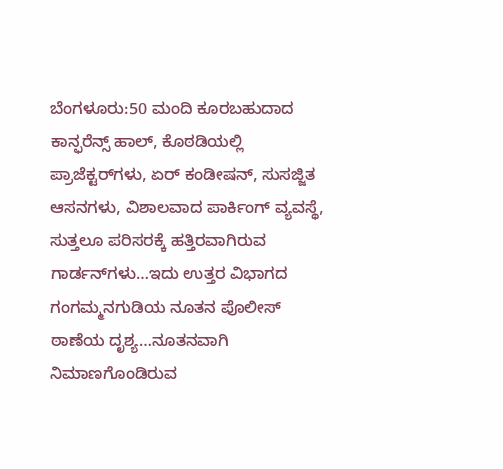ಬೆಂಗಳೂರು:50 ಮಂದಿ ಕೂರಬಹುದಾದ ಕಾನ್ಫರೆನ್ಸ್ ಹಾಲ್, ಕೊಠಡಿಯಲ್ಲಿ ಪ್ರಾಜೆಕ್ಟರ್‌ಗಳು, ಏರ್ ಕಂಡೀಷನ್, ಸುಸಜ್ಜಿತ ಆಸನಗಳು, ವಿಶಾಲವಾದ ಪಾರ್ಕಿಂಗ್ ವ್ಯವಸ್ಥೆ, ಸುತ್ತಲೂ ಪರಿಸರಕ್ಕೆ ಹತ್ತಿರವಾಗಿರುವ ಗಾರ್ಡನ್‌ಗಳು…ಇದು ಉತ್ತರ ವಿಭಾಗದ ಗಂಗಮ್ಮನಗುಡಿಯ ನೂತನ ಪೊಲೀಸ್ ಠಾಣೆಯ ದೃಶ್ಯ…ನೂತನವಾಗಿ ನಿಮಾಣಗೊಂಡಿರುವ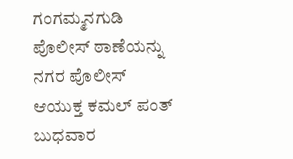ಗಂಗಮ್ಮನಗುಡಿ ಪೊಲೀಸ್ ಠಾಣೆಯನ್ನು ನಗರ ಪೊಲೀಸ್ ಆಯುಕ್ತ ಕಮಲ್ ಪಂತ್ ಬುಧವಾರ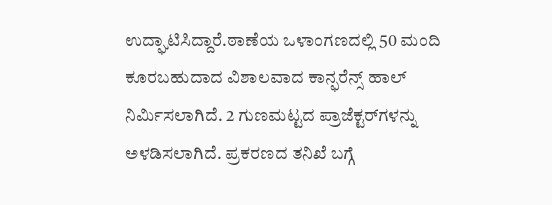ಉದ್ಘಾಟಿಸಿದ್ದಾರೆ.ಠಾಣೆಯ ಒಳಾಂಗಣದಲ್ಲಿ 50 ಮಂದಿ ಕೂರಬಹುದಾದ ವಿಶಾಲವಾದ ಕಾನ್ಫರೆನ್ಸ್ ಹಾಲ್ ನಿರ್ಮಿಸಲಾಗಿದೆ. 2 ಗುಣಮಟ್ಟದ ಪ್ರಾಜೆಕ್ಟರ್‌ಗಳನ್ನು ಅಳಡಿಸಲಾಗಿದೆ. ಪ್ರಕರಣದ ತನಿಖೆ ಬಗ್ಗೆ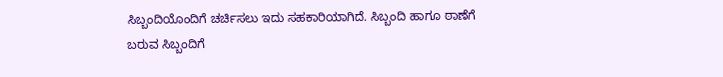ಸಿಬ್ಬಂದಿಯೊಂದಿಗೆ ಚರ್ಚಿಸಲು ಇದು ಸಹಕಾರಿಯಾಗಿದೆ. ಸಿಬ್ಬಂದಿ ಹಾಗೂ ಠಾಣೆಗೆ ಬರುವ ಸಿಬ್ಬಂದಿಗೆ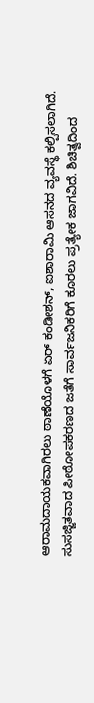ಆರಾಮದಾಯಕವಾಗಿರಲು ಠಾಣೆಯೊಳಗೆ ಏರ್ ಕಂಡೀಶನ್, ಐಶಾರಾಮಿ ಆಸನದ ವ್ಯವಸ್ಥೆ ಕಲ್ಪಿಸಲಾಗಿದೆ. ಸುಸಜ್ಜಿತವಾದ ಪೀಠೋಪಕರಣದ ಜತೆಗೆ ಸಾರ್ವಜನಿಕರಿಗೆ ಕೂರಲು ಪ್ರತ್ಯೇಕ ಜಾಗವಿದೆ. ಶಿಚಿತ್ವದಿಂದ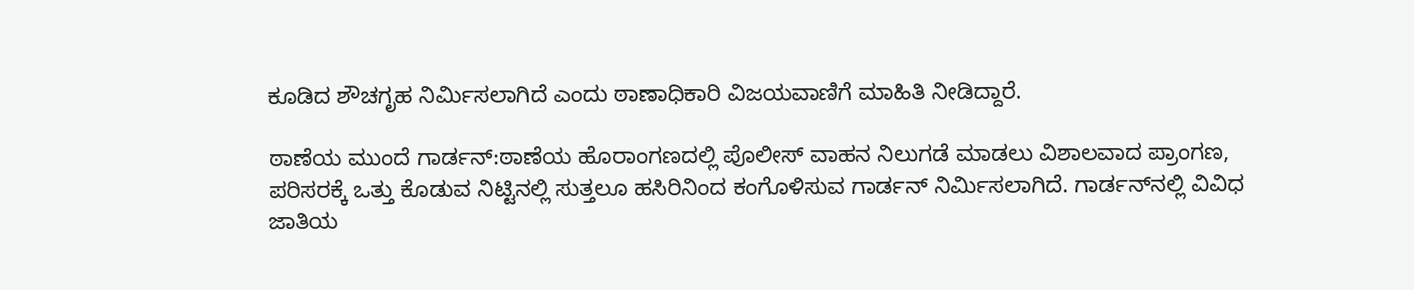ಕೂಡಿದ ಶೌಚಗೃಹ ನಿರ್ಮಿಸಲಾಗಿದೆ ಎಂದು ಠಾಣಾಧಿಕಾರಿ ವಿಜಯವಾಣಿಗೆ ಮಾಹಿತಿ ನೀಡಿದ್ದಾರೆ.

ಠಾಣೆಯ ಮುಂದೆ ಗಾರ್ಡನ್:ಠಾಣೆಯ ಹೊರಾಂಗಣದಲ್ಲಿ ಪೊಲೀಸ್ ವಾಹನ ನಿಲುಗಡೆ ಮಾಡಲು ವಿಶಾಲವಾದ ಪ್ರಾಂಗಣ, ಪರಿಸರಕ್ಕೆ ಒತ್ತು ಕೊಡುವ ನಿಟ್ಟಿನಲ್ಲಿ ಸುತ್ತಲೂ ಹಸಿರಿನಿಂದ ಕಂಗೊಳಿಸುವ ಗಾರ್ಡನ್ ನಿರ್ಮಿಸಲಾಗಿದೆ. ಗಾರ್ಡನ್‌ನಲ್ಲಿ ವಿವಿಧ ಜಾತಿಯ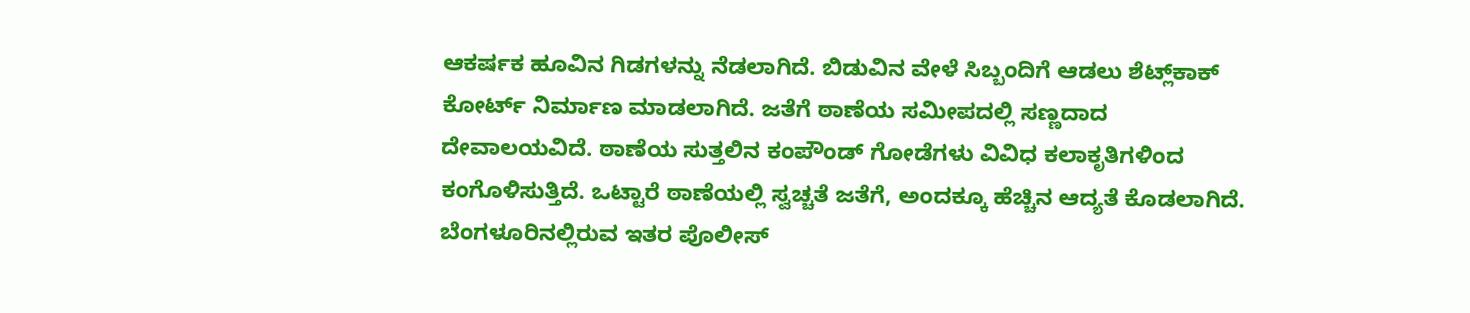ಆಕರ್ಷಕ ಹೂವಿನ ಗಿಡಗಳನ್ನು ನೆಡಲಾಗಿದೆ. ಬಿಡುವಿನ ವೇಳೆ ಸಿಬ್ಬಂದಿಗೆ ಆಡಲು ಶೆಟ್ಲ್‌ಕಾಕ್ ಕೋರ್ಟ್ ನಿರ್ಮಾಣ ಮಾಡಲಾಗಿದೆ. ಜತೆಗೆ ಠಾಣೆಯ ಸಮೀಪದಲ್ಲಿ ಸಣ್ಣದಾದ ದೇವಾಲಯವಿದೆ. ಠಾಣೆಯ ಸುತ್ತಲಿನ ಕಂಪೌಂಡ್ ಗೋಡೆಗಳು ವಿವಿಧ ಕಲಾಕೃತಿಗಳಿಂದ ಕಂಗೊಳಿಸುತ್ತಿದೆ. ಒಟ್ಟಾರೆ ಠಾಣೆಯಲ್ಲಿ ಸ್ವಚ್ಚತೆ ಜತೆಗೆ, ಅಂದಕ್ಕೂ ಹೆಚ್ಚಿನ ಆದ್ಯತೆ ಕೊಡಲಾಗಿದೆ. ಬೆಂಗಳೂರಿನಲ್ಲಿರುವ ಇತರ ಪೊಲೀಸ್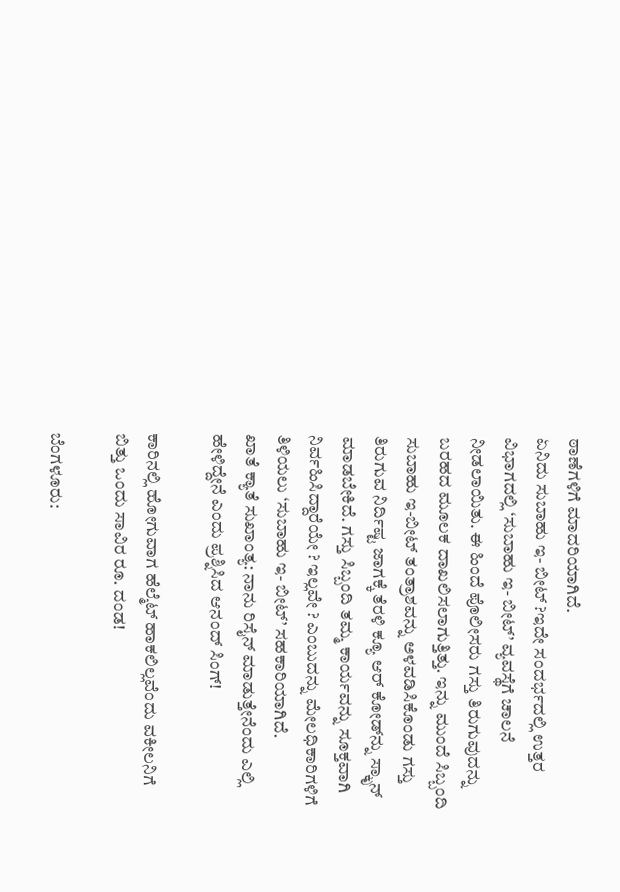ಠಾಣೆಗಳಿಗೆ ಮಾದರಿಯಾಗಿದೆ.
ಏನಿದು ಸುಬಾಹು ಇ- ಬೀಟ್ ?ಇದೇ ಸಂದರ್ಭದಲ್ಲಿ ಉತ್ತರ ವಿಭಾಗದಲ್ಲಿ ‘ಸುಬಾಹು ಇ- ಬೀಟ್’ ವ್ಯವಸ್ಥೆಗೆ ಚಾಲನೆ ನೀಡಲಾಯಿತು. ಈ ಹಿಂದೆ ಪೊಲೀಸರು ಗಸ್ತು ತಿರುಗುವುದನ್ನು ಬರಹದ ಮೂಲಕ ದಾಖಲಿಸಲಾಗುತ್ತಿತ್ತು. ಇನ್ನು ಮುಂದೆ ಸಿಬ್ಬಂದಿ ಸುಬಾಹು ಇ-ಬೀಟ್ ತಂತ್ರಾಶವನ್ನು ಅಳವಡಿಸಿಕೊಂಡು ಗಸ್ತು ತಿರುಗುವ ನಿರ್ದಿಷ್ಟ ಜಾಗಕ್ಕೆ ತೆರಳಿ ಕ್ಯೂ ಆರ್ ಕೋಡ್‌ನ್ನು ಸ್ಕಾೃನ್ ಮಾಡಬೇಕಿದೆ. ಗಸ್ತು ಸಿಬ್ಬಂದಿ ತಮ್ಮ ಕಾರ್ಯವನ್ನು ಸೂಕ್ತವಾಗಿ ನಿರ್ವಹಿಸಿದ್ದಾರೆಯೇ ? ಇಲ್ಲವೇ ? ಎಂಬುದನ್ನು ಮೇಲಧಿಕಾರಿಗಳಿಗೆ ತಿಳಿಯಲು ‘ಸುಬಾಹು ಇ- ಬೀಟ್’ ಸಹಕಾರಿಯಾಗಿದೆ.
ಖಾತೆ ಕ್ಯಾತೆ ಸುಖಾಂತ್ಯ: ನಾನು ರಿಸೈನ್‌ ಮಾಡುತ್ತೇನೆಂದು ಎಲ್ಲಿ ಹೇಳಿದ್ದೇನೆ ಎಂದು ಪ್ರಶ್ನಿಸಿದ ಆನಂದ್‌ ಸಿಂಗ್‌!

ಕಾರಿನಲ್ಲಿ ಹೋಗುವಾಗ ಹೆಲ್ಮೆಟ್‌ ಹಾಕಲಿಲ್ಲವೆಂದು ವಕೀಲನಿಗೆ ಬಿತ್ತು ಒಂದು ಸಾವಿರ ರೂ. ದಂಡ!

ಬೆಂಗಳೂರು: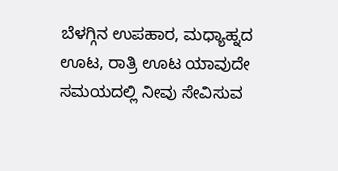ಬೆಳಗ್ಗಿನ ಉಪಹಾರ, ಮಧ್ಯಾಹ್ನದ ಊಟ, ರಾತ್ರಿ ಊಟ ಯಾವುದೇ ಸಮಯದಲ್ಲಿ ನೀವು ಸೇವಿಸುವ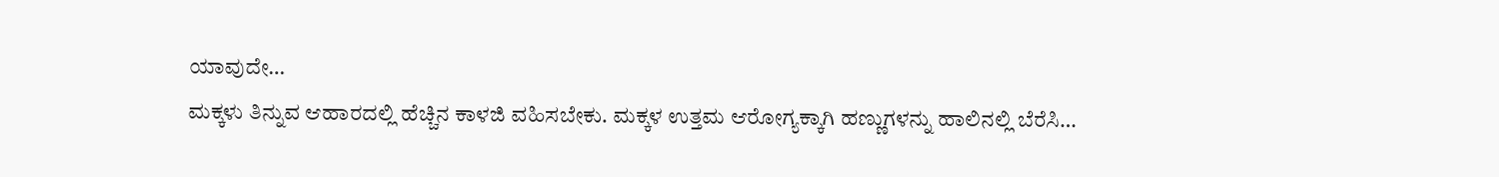ಯಾವುದೇ…
ಮಕ್ಕಳು ತಿನ್ನುವ ಆಹಾರದಲ್ಲಿ ಹೆಚ್ಚಿನ ಕಾಳಜಿ ವಹಿಸಬೇಕು. ಮಕ್ಕಳ ಉತ್ತಮ ಆರೋಗ್ಯಕ್ಕಾಗಿ ಹಣ್ಣುಗಳನ್ನು ಹಾಲಿನಲ್ಲಿ ಬೆರೆಸಿ…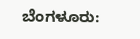ಬೆಂಗಳೂರು: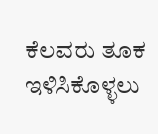ಕೆಲವರು ತೂಕ ಇಳಿಸಿಕೊಳ್ಳಲು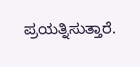ಪ್ರಯತ್ನಿಸುತ್ತಾರೆ.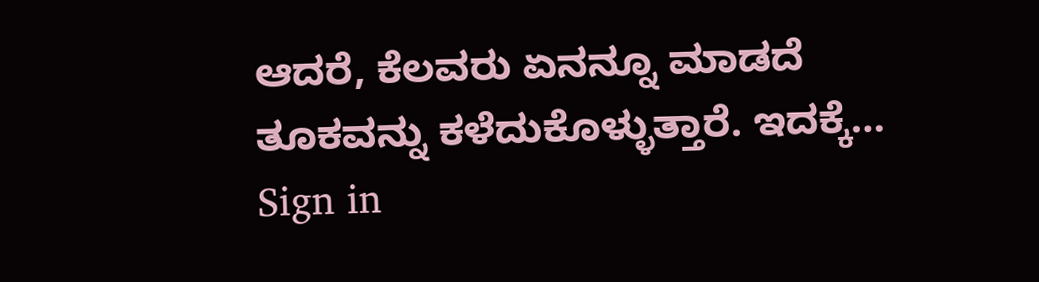ಆದರೆ, ಕೆಲವರು ಏನನ್ನೂ ಮಾಡದೆ ತೂಕವನ್ನು ಕಳೆದುಕೊಳ್ಳುತ್ತಾರೆ. ಇದಕ್ಕೆ…
Sign in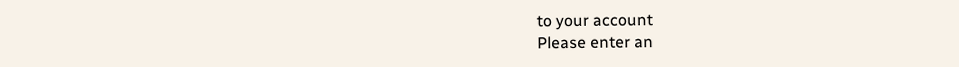to your account
Please enter an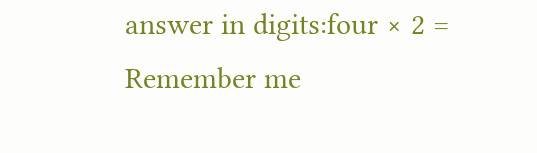answer in digits:four × 2 =
Remember me